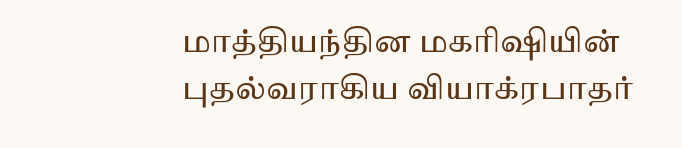மாத்தியந்தின மகரிஷியின் புதல்வராகிய வியாக்ரபாதர்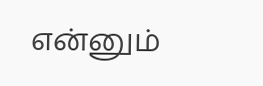என்னும்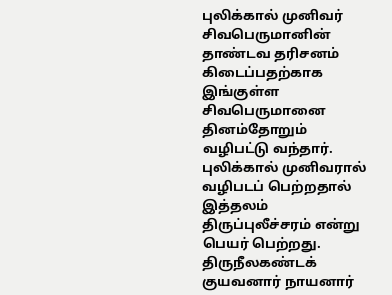புலிக்கால் முனிவர் சிவபெருமானின் தாண்டவ தரிசனம் கிடைப்பதற்காக இங்குள்ள சிவபெருமானை தினம்தோறும் வழிபட்டு வந்தார். புலிக்கால் முனிவரால் வழிபடப் பெற்றதால் இத்தலம் திருப்புலீச்சரம் என்று பெயர் பெற்றது.
திருநீலகண்டக் குயவனார் நாயனார்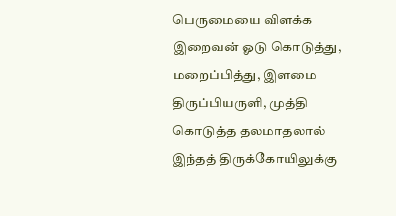பெருமையை விளக்க இறைவன் ஓடு கொடுத்து, மறைப்பித்து, இளமை திருப்பியருளி, முத்தி கொடுத்த தலமாதலால் இந்தத் திருக்கோயிலுக்கு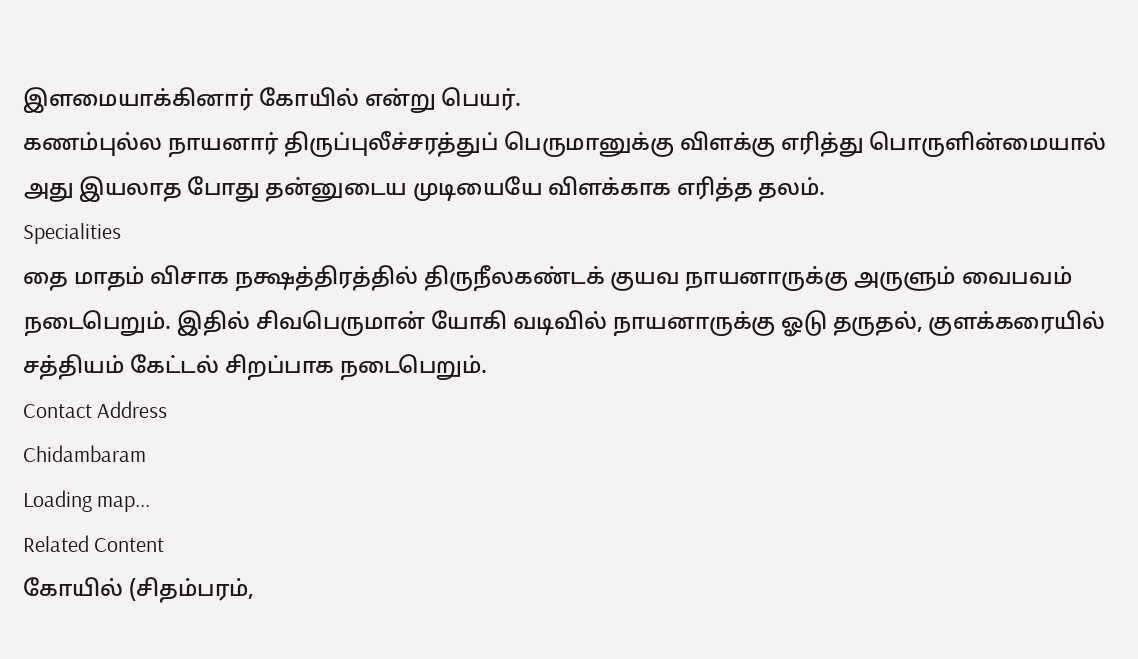இளமையாக்கினார் கோயில் என்று பெயர்.
கணம்புல்ல நாயனார் திருப்புலீச்சரத்துப் பெருமானுக்கு விளக்கு எரித்து பொருளின்மையால் அது இயலாத போது தன்னுடைய முடியையே விளக்காக எரித்த தலம்.
Specialities
தை மாதம் விசாக நக்ஷத்திரத்தில் திருநீலகண்டக் குயவ நாயனாருக்கு அருளும் வைபவம் நடைபெறும். இதில் சிவபெருமான் யோகி வடிவில் நாயனாருக்கு ஓடு தருதல், குளக்கரையில் சத்தியம் கேட்டல் சிறப்பாக நடைபெறும்.
Contact Address
Chidambaram
Loading map...
Related Content
கோயில் (சிதம்பரம்,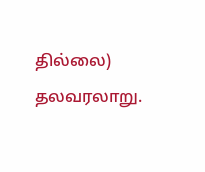தில்லை) தலவரலாறு.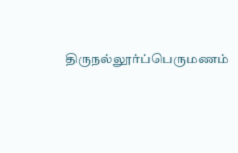திருநல்லூர்ப்பெருமணம்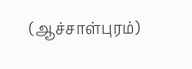(ஆச்சாள்புரம்)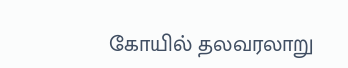கோயில் தலவரலாறு